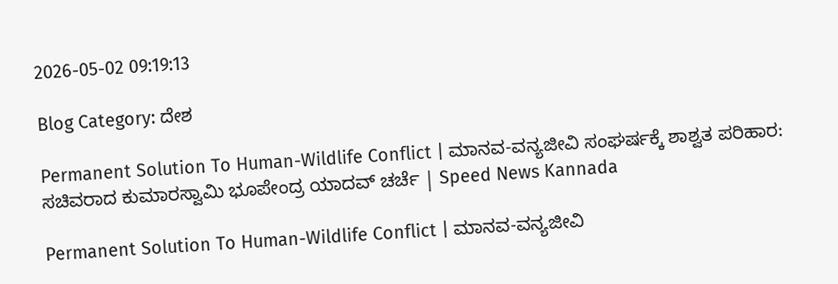2026-05-02 09:19:13

Blog Category: ದೇಶ

Permanent Solution To Human-Wildlife Conflict | ಮಾನವ-ವನ್ಯಜೀವಿ ಸಂಘರ್ಷಕ್ಕೆ ಶಾಶ್ವತ ಪರಿಹಾರ: ಸಚಿವರಾದ ಕುಮಾರಸ್ವಾಮಿ ಭೂಪೇಂದ್ರ ಯಾದವ್‌ ಚರ್ಚೆ | Speed News Kannada

Permanent Solution To Human-Wildlife Conflict | ಮಾನವ-ವನ್ಯಜೀವಿ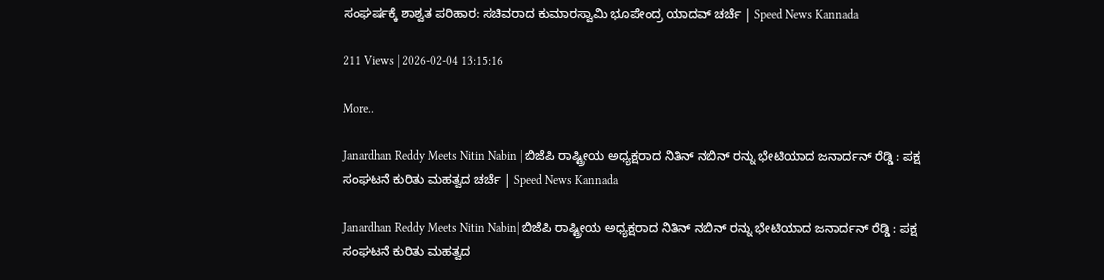ಸಂಘರ್ಷಕ್ಕೆ ಶಾಶ್ವತ ಪರಿಹಾರ: ಸಚಿವರಾದ ಕುಮಾರಸ್ವಾಮಿ ಭೂಪೇಂದ್ರ ಯಾದವ್‌ ಚರ್ಚೆ | Speed News Kannada

211 Views | 2026-02-04 13:15:16

More..

Janardhan Reddy Meets Nitin Nabin | ಬಿಜೆಪಿ ರಾಷ್ಟ್ರೀಯ ಅಧ್ಯಕ್ಷರಾದ ನಿತಿನ್ ನಬಿನ್ ರನ್ನು ಭೇಟಿಯಾದ ಜನಾರ್ದನ್ ರೆಡ್ಡಿ : ಪಕ್ಷ ಸಂಘಟನೆ ಕುರಿತು ಮಹತ್ವದ ಚರ್ಚೆ | Speed News Kannada

Janardhan Reddy Meets Nitin Nabin| ಬಿಜೆಪಿ ರಾಷ್ಟ್ರೀಯ ಅಧ್ಯಕ್ಷರಾದ ನಿತಿನ್ ನಬಿನ್ ರನ್ನು ಭೇಟಿಯಾದ ಜನಾರ್ದನ್ ರೆಡ್ಡಿ : ಪಕ್ಷ ಸಂಘಟನೆ ಕುರಿತು ಮಹತ್ವದ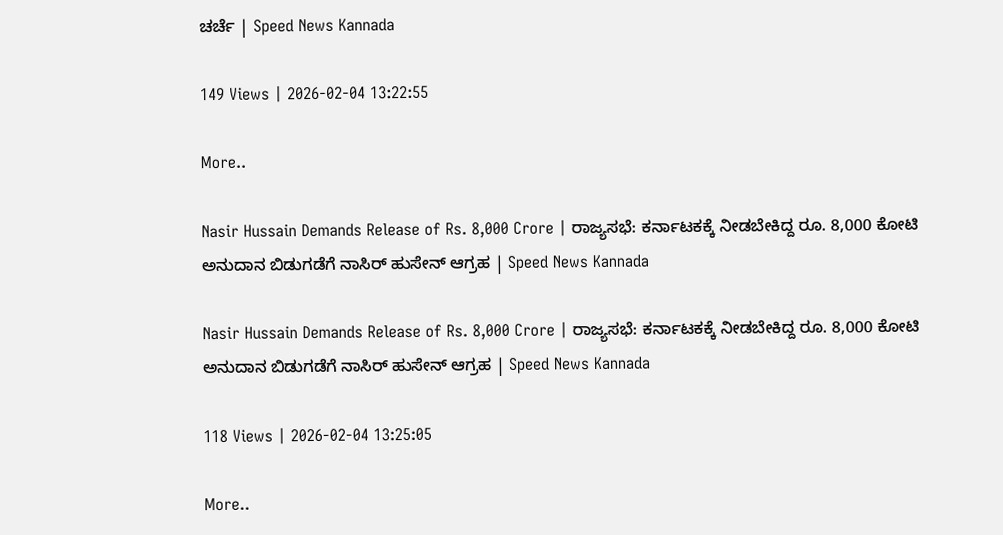ಚರ್ಚೆ | Speed News Kannada

149 Views | 2026-02-04 13:22:55

More..

Nasir Hussain Demands Release of Rs. 8,000 Crore | ರಾಜ್ಯಸಭೆ: ಕರ್ನಾಟಕಕ್ಕೆ ನೀಡಬೇಕಿದ್ದ ರೂ. 8,000 ಕೋಟಿ ಅನುದಾನ ಬಿಡುಗಡೆಗೆ ನಾಸಿರ್‌ ಹುಸೇನ್‌ ಆಗ್ರಹ | Speed News Kannada

Nasir Hussain Demands Release of Rs. 8,000 Crore | ರಾಜ್ಯಸಭೆ: ಕರ್ನಾಟಕಕ್ಕೆ ನೀಡಬೇಕಿದ್ದ ರೂ. 8,000 ಕೋಟಿ ಅನುದಾನ ಬಿಡುಗಡೆಗೆ ನಾಸಿರ್‌ ಹುಸೇನ್‌ ಆಗ್ರಹ | Speed News Kannada

118 Views | 2026-02-04 13:25:05

More..